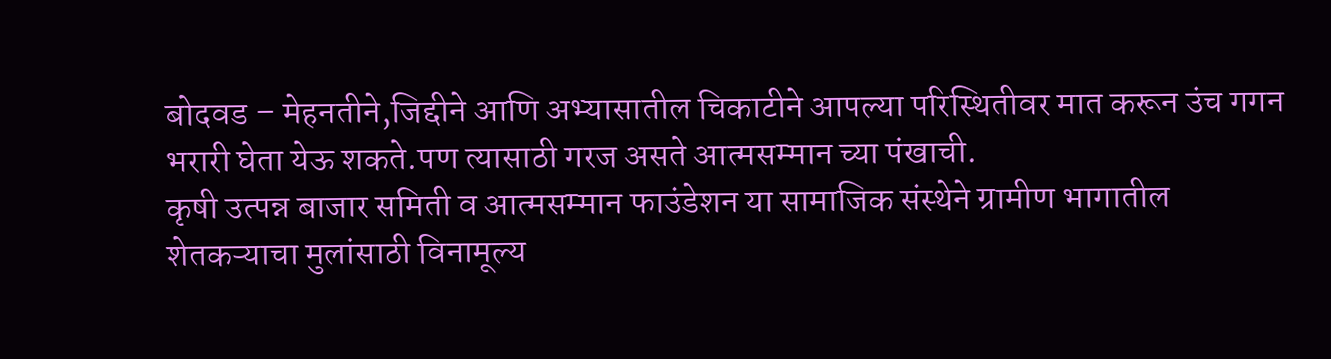बोदवड – मेहनतीने,जिद्दीने आणि अभ्यासातील चिकाटीने आपल्या परिस्थितीवर मात करून उंच गगन भरारी घेता येऊ शकते.पण त्यासाठी गरज असते आत्मसम्मान च्या पंखाची.
कृषी उत्पन्न बाजार समिती व आत्मसम्मान फाउंडेशन या सामाजिक संस्थेने ग्रामीण भागातील शेतकऱ्याचा मुलांसाठी विनामूल्य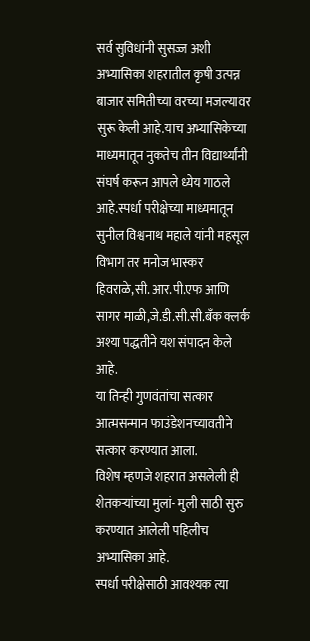सर्व सुविधांनी सुसज्ज अशी अभ्यासिका शहरातील कृषी उत्पन्न बाजार समितीच्या वरच्या मजल्यावर सुरू केली आहे.याच अभ्यासिकेच्या माध्यमातून नुकतेच तीन विद्यार्थ्यांनी संघर्ष करून आपले ध्येय गाठले आहे.स्पर्धा परीक्षेच्या माध्यमातून सुनील विश्वनाथ महाले यांनी महसूल विभाग तर मनोज भास्कर हिवराळे,सी. आर.पी.एफ आणि सागर माळी,जे.डी.सी.सी.बँक क्लर्क अश्या पद्धतीने यश संपादन केले आहे.
या तिन्ही गुणवंतांचा सत्कार
आत्मसन्मान फाउंडेशनच्यावतीने सत्कार करण्यात आला.
विशेष म्हणजे शहरात असलेली ही शेतकऱ्यांच्या मुलां- मुली साठी सुरु करण्यात आलेली पहिलीच अभ्यासिका आहे.
स्पर्धा परीक्षेसाठी आवश्यक त्या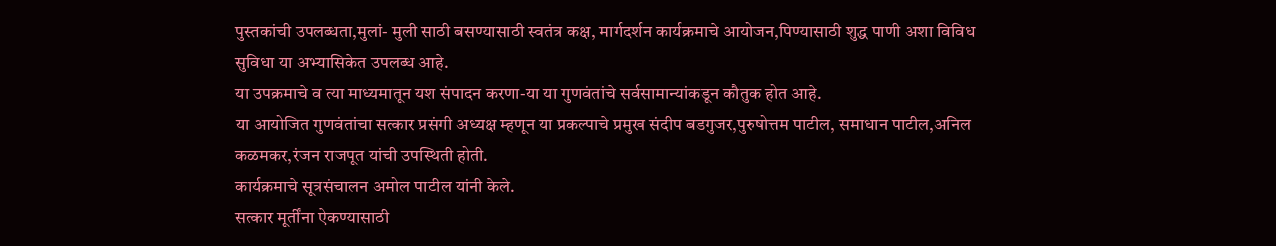पुस्तकांची उपलब्धता,मुलां- मुली साठी बसण्यासाठी स्वतंत्र कक्ष, मार्गदर्शन कार्यक्रमाचे आयोजन,पिण्यासाठी शुद्ध पाणी अशा विविध सुविधा या अभ्यासिकेत उपलब्ध आहे.
या उपक्रमाचे व त्या माध्यमातून यश संपादन करणा-या या गुणवंतांचे सर्वसामान्यांकडून कौतुक होत आहे.
या आयोजित गुणवंतांचा सत्कार प्रसंगी अध्यक्ष म्हणून या प्रकल्पाचे प्रमुख संदीप बडगुजर,पुरुषोत्तम पाटील, समाधान पाटील,अनिल कळमकर,रंजन राजपूत यांची उपस्थिती होती.
कार्यक्रमाचे सूत्रसंचालन अमोल पाटील यांनी केले.
सत्कार मूर्तींना ऐकण्यासाठी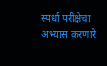स्पर्धा परीक्षेचा अभ्यास करणारे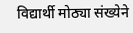विद्यार्थी मोठ्या संख्येने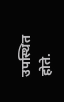उपस्थित होते.